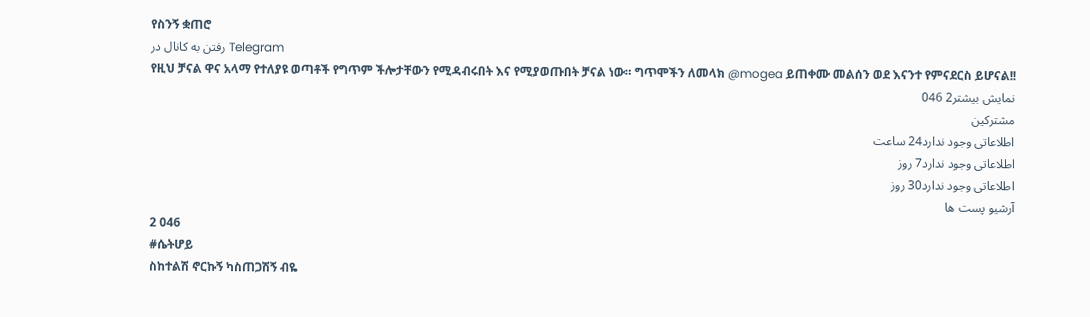የስንኝ ቋጠሮ
رفتن به کانال در Telegram
የዚህ ቻናል ዋና አላማ የተለያዩ ወጣቶች የግጥም ችሎታቸውን የሚዳብሩበት እና የሚያወጡበት ቻናል ነው። ግጥሞችን ለመላክ @mogea ይጠቀሙ መልሰን ወደ እናንተ የምናደርስ ይሆናል!!
نمایش بیشتر2 046
مشترکین
اطلاعاتی وجود ندارد24 ساعت
اطلاعاتی وجود ندارد7 روز
اطلاعاتی وجود ندارد30 روز
آرشیو پست ها
2 046
#ሴትሆይ
ስከተልሽ ኖርኩኝ ካስጠጋሽኝ ብዬ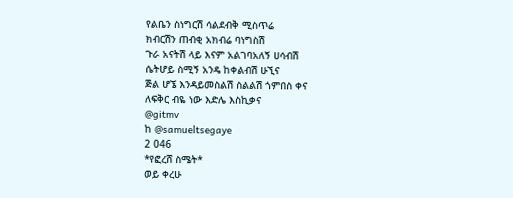የልቤን ስነግርሽ ሳልደብቅ ሚስጥሬ
ክብርሽን ጠብቂ አክብሬ ባነግስሽ
ጉራ አናትሽ ላይ እናም አልገባአለኝ ሀሳብሽ
ሴትሆይ ስሚኝ አንዴ ከቀልብሽ ሁኚና
ጅል ሆኜ እንዳይመስልሽ ስልልሽ ጎምበስ ቀና
ለፍቅር ብዬ ነው እድሌ እስኪቃና
@gitmv
ከ @samueltsegaye
2 046
*የፎረሸ ስሜት*
ወይ ቀረሁ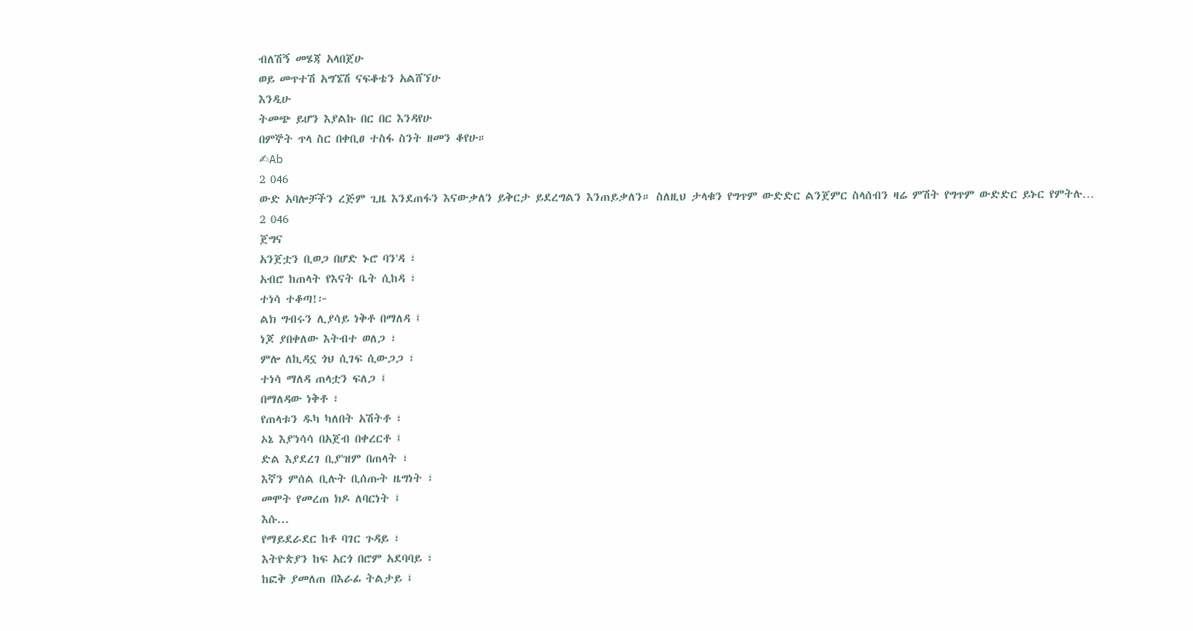ብለሽኝ መሄጃ አላበጀሁ
ወይ መጥተሽ አግኜሽ ናፍቆቴን አልሸኘሁ
እንዲሁ
ትመጭ ይሆን እያልኩ በር በር እንዳየሁ
በምኞት ጥላ ስር በቀቢፀ ተስፋ ስንት ዘመን ቆየሁ።
✍Ab
2 046
ውድ አባሎቻችን ረጅም ጊዜ እንደጠፋን እናውቃለን ይቅርታ ይደረግልን እንጠይቃለን። ስለዚህ ታላቁን የግጥም ውድድር ልንጀምር ስላሰብን ዛሬ ምሽት የግጥም ውድድር ይኑር የምትሉ…
2 046
ጀግና
አንጀቷን ቢወጋ በሆድ ኑሮ ባን'ዳ ፣
አብሮ ከጠላት የእናት ቤት ሲከዳ ፣
ተነሳ ተቆጣ!፦
ልክ ግብሩን ሊያሳይ ነቅቶ በማለዳ ፤
ነጆ ያበቀለው እትብተ ወለጋ ፣
ምሎ ለኪዳኗ ጎህ ሲገፍ ሲውጋጋ ፣
ተነሳ ማለዳ ጠላቷን ፍለጋ ፤
በማለዳው ነቅቶ ፣
የጠላቱን ዱካ ካለበት አሽትቶ ፣
ኦኔ እያ'ነሳሳ በአጀብ በቀረርቶ ፤
ድል እያደረገ ቢያ'ዝም በጠላት ፣
እኛን ምሰል ቢሉት ቢሰጡት ዜግነት ፣
መሞት የመረጠ ክዶ ለባርነት ፤
እሱ...
የማይደራደር ከቶ ባገር ጉዳይ ፣
እትዮጵያን ከፍ አርጎ በሮም አደባባይ ፣
ከፎቅ ያመለጠ በእራፊ ትልታይ ፤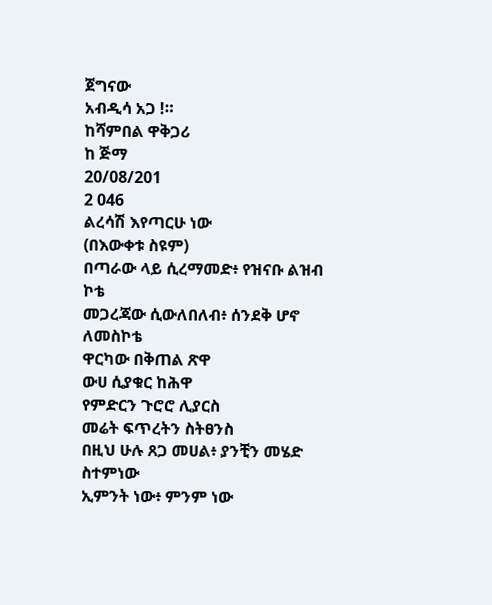ጀግናው
አብዲሳ አጋ !።
ከሻምበል ዋቅጋሪ
ከ ጅማ
20/08/201
2 046
ልረሳሽ እየጣርሁ ነው
(በእውቀቱ ስዩም)
በጣራው ላይ ሲረማመድ፥ የዝናቡ ልዝብ ኮቴ
መጋረጃው ሲውለበለብ፥ ሰንደቅ ሆኖ ለመስኮቴ
ዋርካው በቅጠል ጽዋ
ውሀ ሲያቁር ከሕዋ
የምድርን ጉሮሮ ሊያርስ
መሬት ፍጥረትን ስትፀንስ
በዚህ ሁሉ ጸጋ መሀል፥ ያንቺን መሄድ ስተምነው
ኢምንት ነው፥ ምንም ነው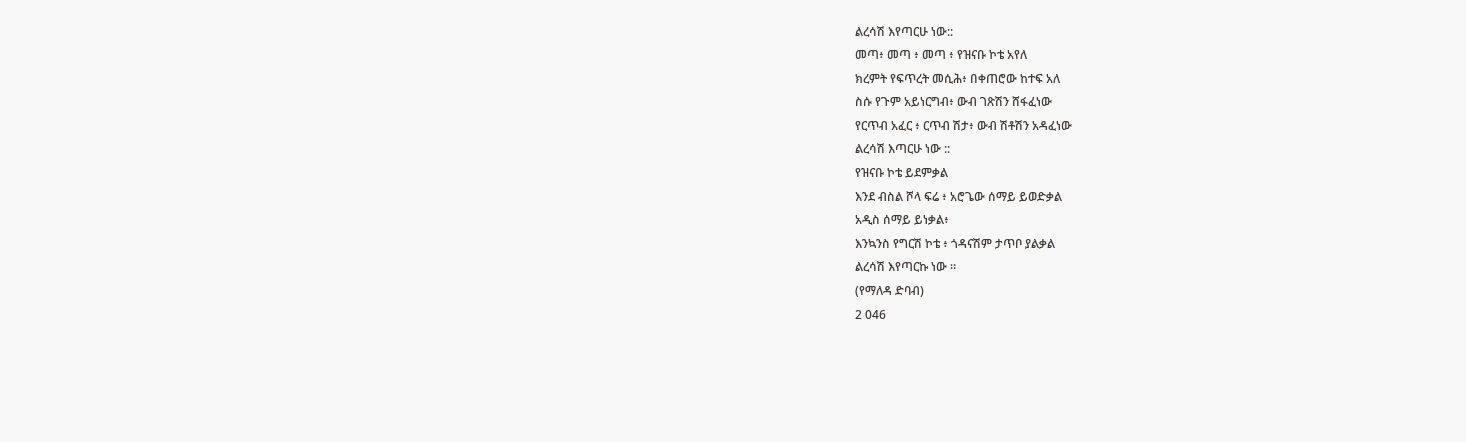ልረሳሽ እየጣርሁ ነው::
መጣ፥ መጣ ፥ መጣ ፥ የዝናቡ ኮቴ አየለ
ክረምት የፍጥረት መሲሕ፥ በቀጠሮው ከተፍ አለ
ስሱ የጉም አይነርግብ፥ ውብ ገጽሽን ሸፋፈነው
የርጥብ አፈር ፥ ርጥብ ሽታ፥ ውብ ሽቶሽን አዳፈነው
ልረሳሽ እጣርሁ ነው ::
የዝናቡ ኮቴ ይደምቃል
እንደ ብስል ሾላ ፍሬ ፥ አሮጌው ሰማይ ይወድቃል
አዲስ ሰማይ ይነቃል፥
እንኳንስ የግርሽ ኮቴ ፥ ጎዳናሽም ታጥቦ ያልቃል
ልረሳሽ እየጣርኩ ነው ።
(የማለዳ ድባብ)
2 046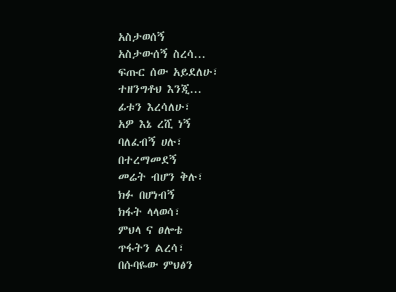አስታወሰኝ
አስታውሰኝ ስረሳ...
ፍጡር ሰው አይደለሁ፣
ተዘንግቶህ እንጂ...
ፊቱን እረሳለሁ፣
አዎ እኔ ረሺ ነኝ
ባለፈብኝ ሀሉ፣
በተረማመደኝ
መሬት ብሆን ቅሉ፣
ክፉ በሆነብኝ
ክፋት ላላወሳ፣
ምህላ ና ፀሎቴ
ጥፋትን ልረሳ፣
በሱባዬው ምህፅን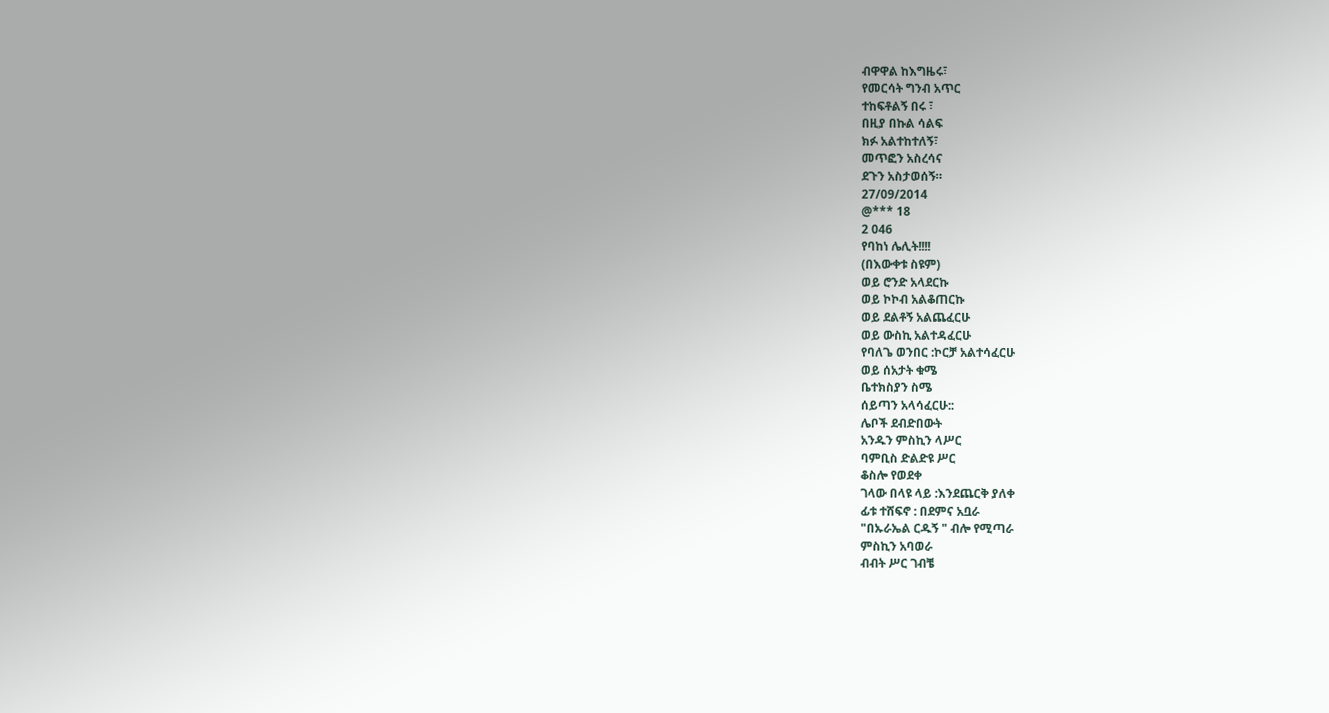ብዋዋል ከእግዜሩ፣
የመርሳት ግንብ አጥር
ተከፍቶልኝ በሩ ፣
በዚያ በኩል ሳልፍ
ክፉ አልተከተለኝ፣
መጥፎን አስረሳና
ደጉን አስታወሰኝ።
27/09/2014
@*** 18
2 046
የባከነ ሌሊት!!!!
(በእውቀቱ ስዩም)
ወይ ሮንድ አላደርኩ
ወይ ኮኮብ አልቆጠርኩ
ወይ ደልቶኝ አልጨፈርሁ
ወይ ውስኪ አልተዳፈርሁ
የባለጌ ወንበር :ኮርቻ አልተሳፈርሁ
ወይ ሰአታት ቁሜ
ቤተክስያን ስሜ
ሰይጣን አላሳፈርሁ::
ሌቦች ደብድበውት
አንዱን ምስኪን ላሥር
ባምቢስ ድልድዩ ሥር
ቆስሎ የወደቀ
ገላው በላዩ ላይ :እንደጨርቅ ያለቀ
ፊቱ ተሸፍኖ : በደምና አቧራ
"በኡራኤል ርዱኝ " ብሎ የሚጣራ
ምስኪን አባወራ
ብብት ሥር ገብቼ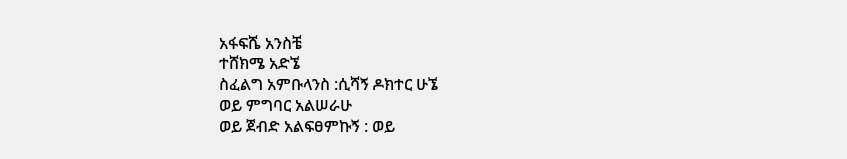አፋፍሼ አንስቼ
ተሸክሜ አድኜ
ስፈልግ አምቡላንስ :ሲሻኝ ዶክተር ሁኜ
ወይ ምግባር አልሠራሁ
ወይ ጀብድ አልፍፀምኩኝ : ወይ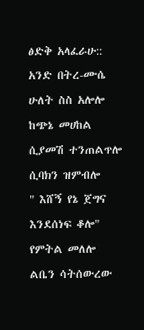ፅድቅ አላፈራሁ::
አንድ በትረ-ሙሴ
ሁለት ስስ አሎሎ
ከጭኔ መሀከል ሲያመሽ ተንጠልጥሎ
ሲባክን ዝምብሎ
" እሸኝ የኔ ጀግና እንደሰነፍ ቆሎ"
የምትል መለሎ
ልቤን ሳትሰውረው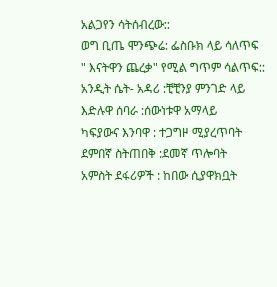አልጋየን ሳትሰብረው::
ወግ ቢጤ ሞንጭሬ: ፌስቡክ ላይ ሳለጥፍ
" እናትዋን ጨረቃ" የሚል ግጥም ሳልጥፍ::
አንዲት ሴት- አዳሪ :ቺቺንያ ምንገድ ላይ
እድሉዋ ሰባራ :ሰውነቱዋ አማላይ
ካፍያውና እንባዋ : ተጋግዞ ሚያረጥባት
ደምበኛ ስትጠበቅ :ደመኛ ጥሎባት
አምስት ደፋሪዎች : ከበው ሲያዋክቧት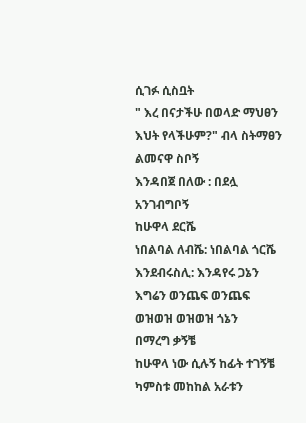ሲገፉ ሲስቧት
" እረ በናታችሁ በወላድ ማህፀን
እህት የላችሁም?" ብላ ስትማፀን
ልመናዋ ስቦኝ
እንዳበጀ በለው : በደሏ አንገብግቦኝ
ከሁዋላ ደርሼ
ነበልባል ለብሼ: ነበልባል ጎርሼ
እንደብሩስሊ: እንዳየሩ ጋኔን
እግሬን ወንጨፍ ወንጨፍ
ወዝወዝ ወዝወዝ ጎኔን
በማረግ ቃኝቼ
ከሁዋላ ነው ሲሉኝ ከፊት ተገኝቼ
ካምስቱ መከከል አራቱን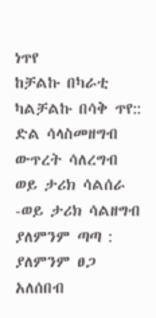ነጥየ
ከቻልኩ በካራቲ ካልቻልኩ በሳቅ ጥየ::
ድል ሳላስመዘግብ
ውጥረት ሳለረግብ
ወይ ታሪክ ሳልሰራ -ወይ ታሪክ ሳልዘግብ
ያለምንም ጣጣ : ያለምንም ፀጋ
አለሰበብ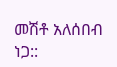መሽቶ አለሰበብ ነጋ::